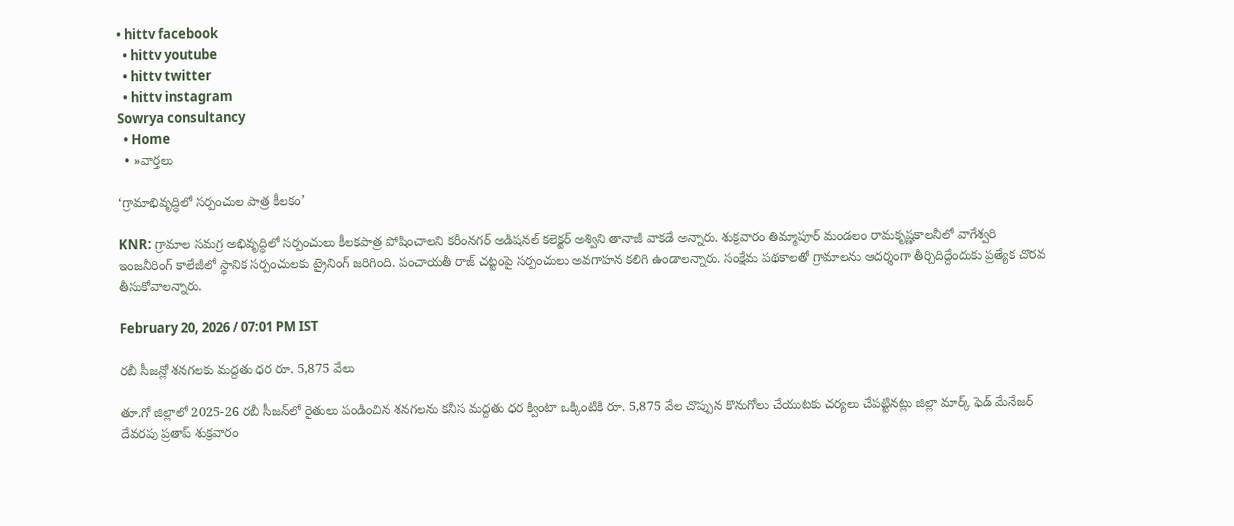• hittv facebook
  • hittv youtube
  • hittv twitter
  • hittv instagram
Sowrya consultancy
  • Home
  • »వార్తలు

‘గ్రామాభివృద్ధిలో సర్పంచుల పాత్ర కీలకం’

KNR: గ్రామాల సమగ్ర అభివృద్ధిలో సర్పంచులు కీలకపాత్ర పోషించాలని కరీంనగర్ అడిషనల్ కలెక్టర్ అశ్విని తానాజీ వాకడే అన్నారు. శుక్రవారం తిమ్మాపూర్ మండలం రామకృష్ణకాలనీలో వాగేశ్వరి ఇంజనీరింగ్ కాలేజీలో స్థానిక సర్పంచులకు ట్రైనింగ్ జరిగింది. పంచాయతీ రాజ్ చట్టంపై సర్పంచులు అవగాహన కలిగి ఉండాలన్నారు. సంక్షేమ పథకాలతో గ్రామాలను ఆదర్శంగా తీర్చిదిద్దేందుకు ప్రత్యేక చొరవ తీసుకోవాలన్నారు.

February 20, 2026 / 07:01 PM IST

రబీ సీజన్లో శనగలకు మద్దతు ధర రూ. 5,875 వేలు

తూ.గో జిల్లాలో 2025-26 రబీ సీజన్‌లో రైతులు పండించిన శనగలను కనీస మద్దతు ధర క్వింటా ఒక్కింటికి రూ. 5,875 వేల చొప్పున కొనుగోలు చేయుటకు చర్యలు చేపట్టినట్లు జిల్లా మార్క్ ఫెడ్ మేనేజర్ దేవరపు ప్రతాప్ శుక్రవారం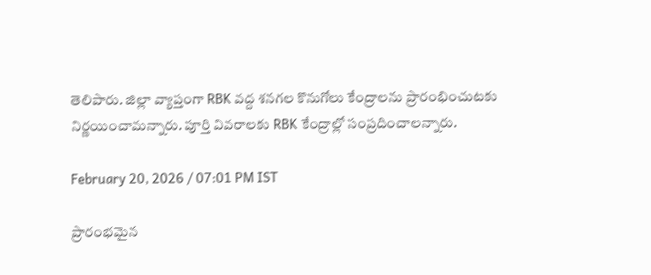తెలిపారు. జిల్లా వ్యాప్తంగా RBK వద్ద శనగల కొనుగోలు కేంద్రాలను ప్రారంభించుటకు నిర్ణయించామన్నారు. పూర్తి వివరాలకు RBK కేంద్రాల్లో సంప్రదించాలన్నారు.

February 20, 2026 / 07:01 PM IST

ప్రారంభమైన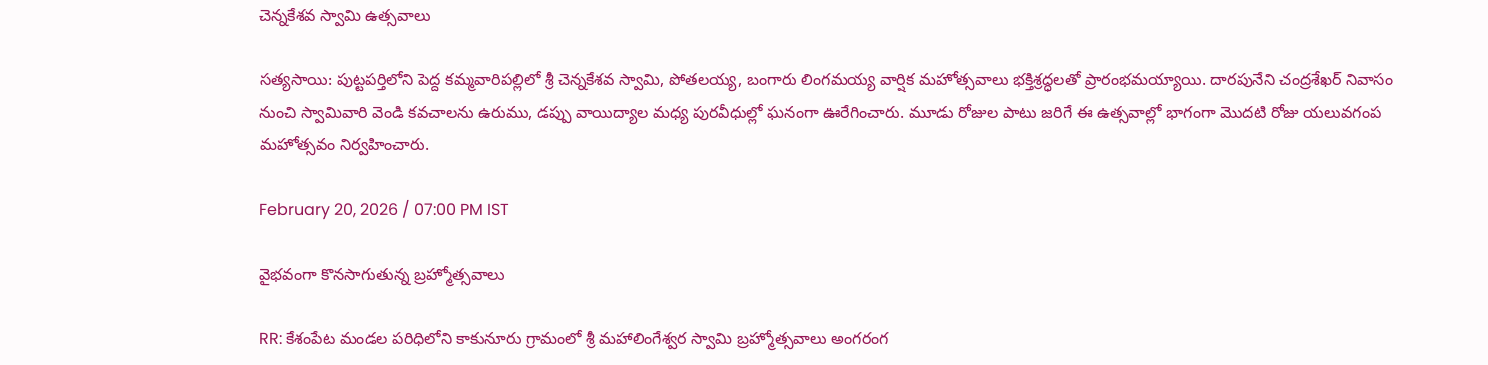చెన్నకేశవ స్వామి ఉత్సవాలు

సత్యసాయి: పుట్టపర్తిలోని పెద్ద కమ్మవారిపల్లిలో శ్రీ చెన్నకేశవ స్వామి, పోతలయ్య, బంగారు లింగమయ్య వార్షిక మహోత్సవాలు భక్తిశ్రద్ధలతో ప్రారంభమయ్యాయి. దారపునేని చంద్రశేఖర్ నివాసం నుంచి స్వామివారి వెండి కవచాలను ఉరుము, డప్పు వాయిద్యాల మధ్య పురవీధుల్లో ఘనంగా ఊరేగించారు. మూడు రోజుల పాటు జరిగే ఈ ఉత్సవాల్లో భాగంగా మొదటి రోజు యలువగంప మహోత్సవం నిర్వహించారు.

February 20, 2026 / 07:00 PM IST

వైభవంగా కొనసాగుతున్న బ్రహ్మోత్సవాలు

RR: కేశంపేట మండల పరిధిలోని కాకునూరు గ్రామంలో శ్రీ మహాలింగేశ్వర స్వామి బ్రహ్మోత్సవాలు అంగరంగ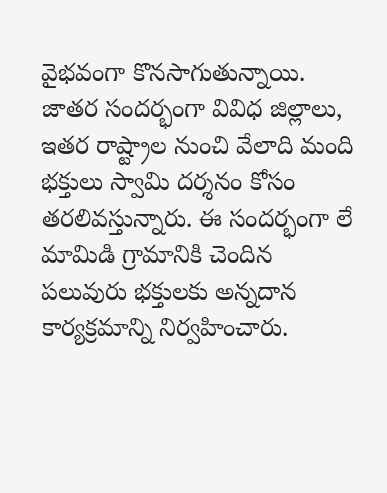వైభవంగా కొనసాగుతున్నాయి. జాతర సందర్భంగా వివిధ జిల్లాలు, ఇతర రాష్ట్రాల నుంచి వేలాది మంది భక్తులు స్వామి దర్శనం కోసం తరలివస్తున్నారు. ఈ సందర్భంగా లే మామిడి గ్రామానికి చెందిన పలువురు భక్తులకు అన్నదాన కార్యక్రమాన్ని నిర్వహించారు.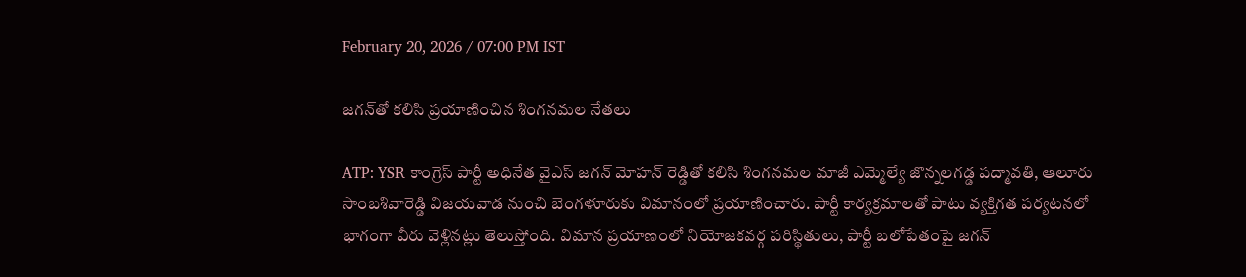February 20, 2026 / 07:00 PM IST

జగన్‌తో కలిసి ప్రయాణించిన శింగనమల నేతలు

ATP: YSR కాంగ్రెస్ పార్టీ అధినేత వైఎస్ జగన్ మోహన్ రెడ్డితో కలిసి శింగనమల మాజీ ఎమ్మెల్యే జొన్నలగడ్డ పద్మావతి, ఆలూరు సాంబశివారెడ్డి విజయవాడ నుంచి బెంగళూరుకు విమానంలో ప్రయాణించారు. పార్టీ కార్యక్రమాలతో పాటు వ్యక్తిగత పర్యటనలో భాగంగా వీరు వెళ్లినట్లు తెలుస్తోంది. విమాన ప్రయాణంలో నియోజకవర్గ పరిస్థితులు, పార్టీ బలోపేతంపై జగన్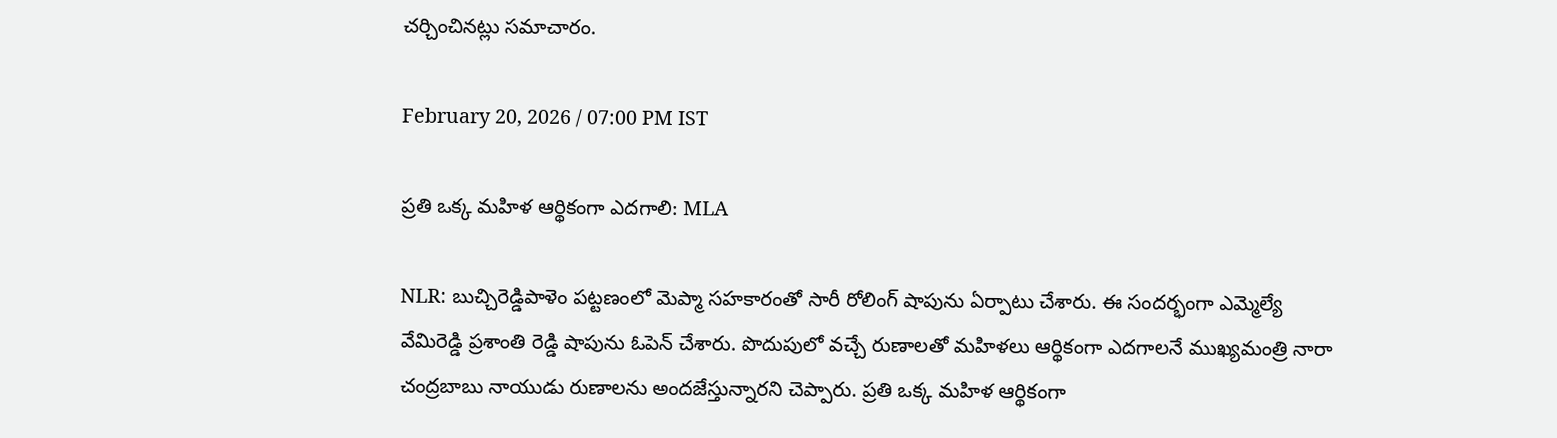చర్చించినట్లు సమాచారం.

February 20, 2026 / 07:00 PM IST

ప్రతి ఒక్క మహిళ ఆర్థికంగా ఎదగాలి: MLA

NLR: బుచ్చిరెడ్డిపాళెం పట్టణంలో మెప్మా సహకారంతో సారీ రోలింగ్ షాపును ఏర్పాటు చేశారు. ఈ సందర్భంగా ఎమ్మెల్యే వేమిరెడ్డి ప్రశాంతి రెడ్డి షాపును ఓపెన్ చేశారు. పొదుపులో వచ్చే రుణాలతో మహిళలు ఆర్థికంగా ఎదగాలనే ముఖ్యమంత్రి నారా చంద్రబాబు నాయుడు రుణాలను అందజేస్తున్నారని చెప్పారు. ప్రతి ఒక్క మహిళ ఆర్థికంగా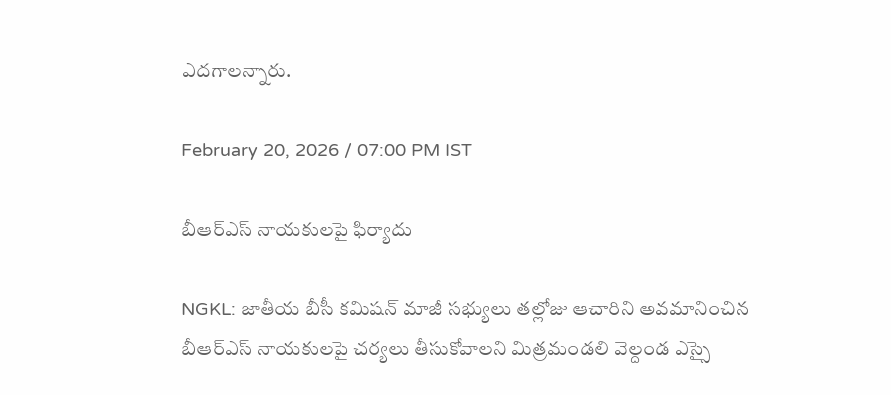ఎదగాలన్నారు.

February 20, 2026 / 07:00 PM IST

బీఆర్ఎస్ నాయకులపై ఫిర్యాదు

NGKL: జాతీయ బీసీ కమిషన్ మాజీ సభ్యులు తల్లోజు ఆచారిని అవమానించిన బీఆర్ఎస్ నాయకులపై చర్యలు తీసుకోవాలని మిత్రమండలి వెల్దండ ఎస్సై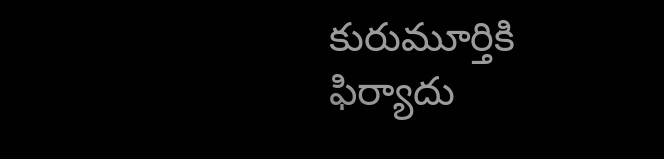కురుమూర్తికి ఫిర్యాదు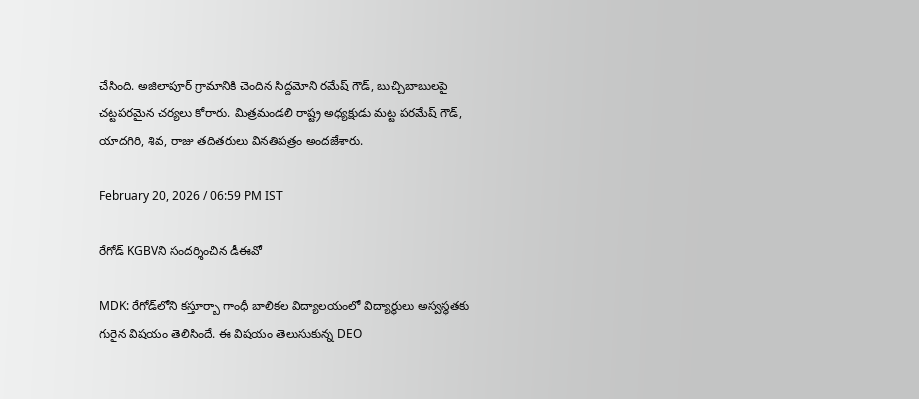చేసింది. అజిలాపూర్ గ్రామానికి చెందిన సిద్దమోని రమేష్ గౌడ్, బుచ్చిబాబులపై చట్టపరమైన చర్యలు కోరారు. మిత్రమండలి రాష్ట్ర అధ్యక్షుడు మట్ట పరమేష్ గౌడ్, యాదగిరి, శివ, రాజు తదితరులు వినతిపత్రం అందజేశారు.

February 20, 2026 / 06:59 PM IST

రేగోడ్‌ KGBVని సందర్శించిన డీఈవో

MDK: రేగోడ్‌లోని కస్తూర్బా గాంధీ బాలికల విద్యాలయంలో విద్యార్థులు అస్వస్థతకు గురైన విషయం తెలిసిందే. ఈ విషయం తెలుసుకున్న DEO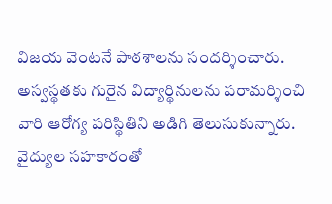విజయ వెంటనే పాఠశాలను సందర్శించారు. అస్వస్థతకు గురైన విద్యార్థినులను పరామర్శించి వారి ఆరోగ్య పరిస్థితిని అడిగి తెలుసుకున్నారు. వైద్యుల సహకారంతో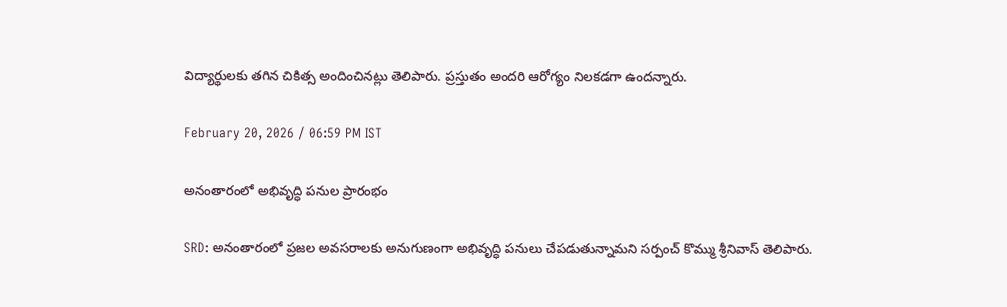విద్యార్థులకు తగిన చికిత్స అందించినట్లు తెలిపారు. ప్రస్తుతం అందరి ఆరోగ్యం నిలకడగా ఉందన్నారు.

February 20, 2026 / 06:59 PM IST

అనంతారంలో అభివృద్ధి పనుల ప్రారంభం

SRD: అనంతారంలో ప్రజల అవసరాలకు అనుగుణంగా అభివృద్ధి పనులు చేపడుతున్నామని సర్పంచ్ కొమ్ము శ్రీనివాస్ తెలిపారు.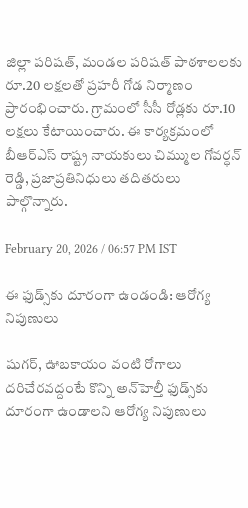జిల్లా పరిషత్, మండల పరిషత్ పాఠశాలలకు రూ.20 లక్షలతో ప్రహరీ గోడ నిర్మాణం ప్రారంభించారు. గ్రామంలో సీసీ రోడ్లకు రూ.10 లక్షలు కేటాయించారు. ఈ కార్యక్రమంలో బీఆర్ఎస్ రాష్ట్ర నాయకులు చిమ్ముల గోవర్ధన్ రెడ్డి, ప్రజాప్రతినిధులు తదితరులు పాల్గొన్నారు.

February 20, 2026 / 06:57 PM IST

ఈ ఫుడ్స్‌కు దూరంగా ఉండండి: ఆరోగ్య నిపుణులు

షుగర్, ఊబకాయం వంటి రోగాలు దరిచేరవద్దంటే కొన్ని అన్‌హెల్తీ ఫుడ్స్‌కు దూరంగా ఉండాలని ఆరోగ్య నిపుణులు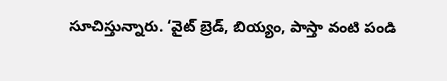సూచిస్తున్నారు. ‘వైట్ బ్రెడ్, బియ్యం, పాస్తా వంటి పండి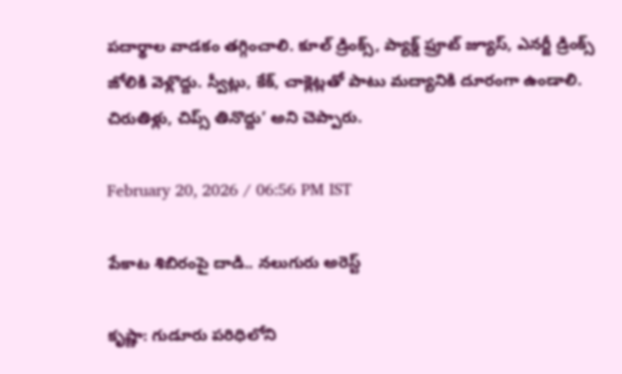పదార్థాల వాడకం తగ్గించాలి. కూల్ డ్రింక్స్, ప్యాక్డ్ ఫ్రూట్ జ్యూస్, ఎనర్జీ డ్రింక్స్ జోలికి వెళ్లొద్దు. స్వీట్లు, కేక్, చాక్లెట్లతో పాటు మద్యానికి దూరంగా ఉండాలి. చిరుతిళ్లు, చిప్స్ తినొద్దు’ అని చెప్పారు.

February 20, 2026 / 06:56 PM IST

పేకాట శిబిరంపై దాడి.. నలుగురు అరెస్ట్

కృష్ణా: గుడూరు పరిధిలోని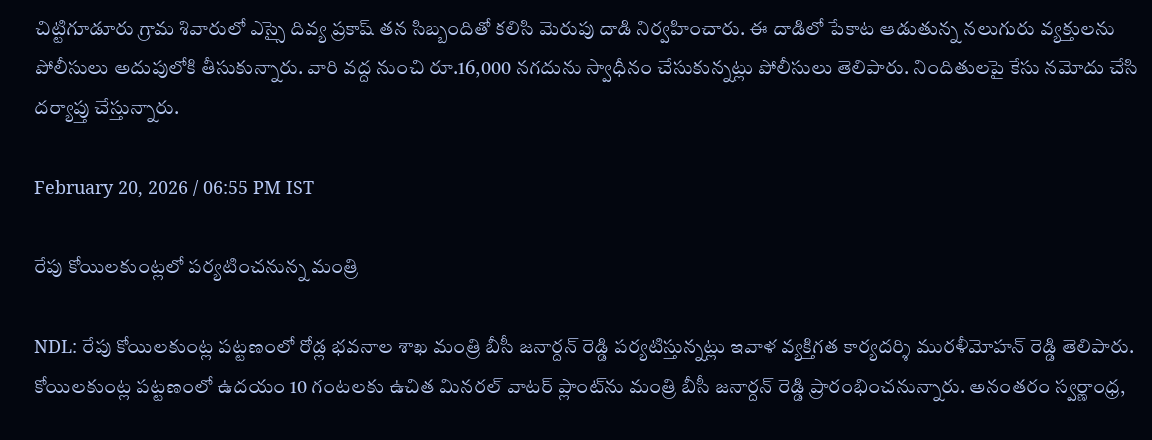చిట్టిగూడూరు గ్రామ శివారులో ఎస్సై దివ్య ప్రకాష్ తన సిబ్బందితో కలిసి మెరుపు దాడి నిర్వహించారు. ఈ దాడిలో పేకాట ఆడుతున్న నలుగురు వ్యక్తులను పోలీసులు అదుపులోకి తీసుకున్నారు. వారి వద్ద నుంచి రూ.16,000 నగదును స్వాధీనం చేసుకున్నట్లు పోలీసులు తెలిపారు. నిందితులపై కేసు నమోదు చేసి దర్యాప్తు చేస్తున్నారు.

February 20, 2026 / 06:55 PM IST

రేపు కోయిలకుంట్లలో పర్యటించనున్న మంత్రి

NDL: రేపు కోయిలకుంట్ల పట్టణంలో రోడ్ల భవనాల శాఖ మంత్రి బీసీ జనార్దన్ రెడ్డి పర్యటిస్తున్నట్లు ఇవాళ వ్యక్తిగత కార్యదర్శి మురళీమోహన్ రెడ్డి తెలిపారు. కోయిలకుంట్ల పట్టణంలో ఉదయం 10 గంటలకు ఉచిత మినరల్ వాటర్ ప్లాంట్‌ను మంత్రి బీసీ జనార్దన్ రెడ్డి ప్రారంభించనున్నారు. అనంతరం స్వర్ణాంధ్ర,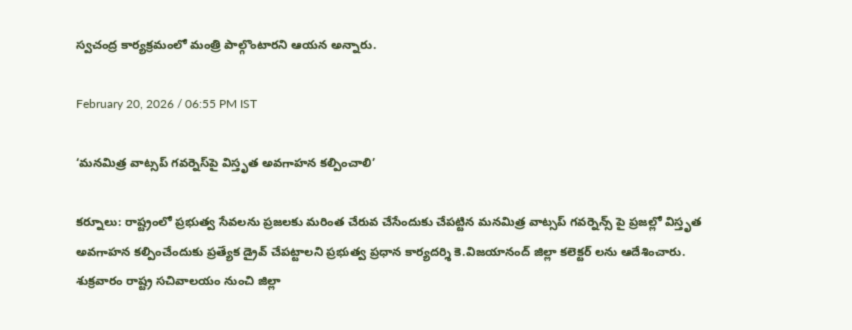స్వచంద్ర కార్యక్రమంలో మంత్రి పాల్గొంటారని ఆయన అన్నారు.

February 20, 2026 / 06:55 PM IST

‘మనమిత్ర వాట్సప్ గవర్నెస్‌పై విస్తృత అవగాహన కల్పించాలి’

కర్నూలు: రాష్ట్రంలో ప్రభుత్వ సేవలను ప్రజలకు మరింత చేరువ చేసేందుకు చేపట్టిన మనమిత్ర వాట్సప్ గవర్నెన్స్ పై ప్రజల్లో విస్తృత అవగాహన కల్పించేందుకు ప్రత్యేక డ్రైవ్ చేపట్టాలని ప్రభుత్వ ప్రధాన కార్యదర్శి కె.విజయానంద్ జిల్లా కలెక్టర్ లను ఆదేశించారు. శుక్రవారం రాష్ట్ర సచివాలయం నుంచి జిల్లా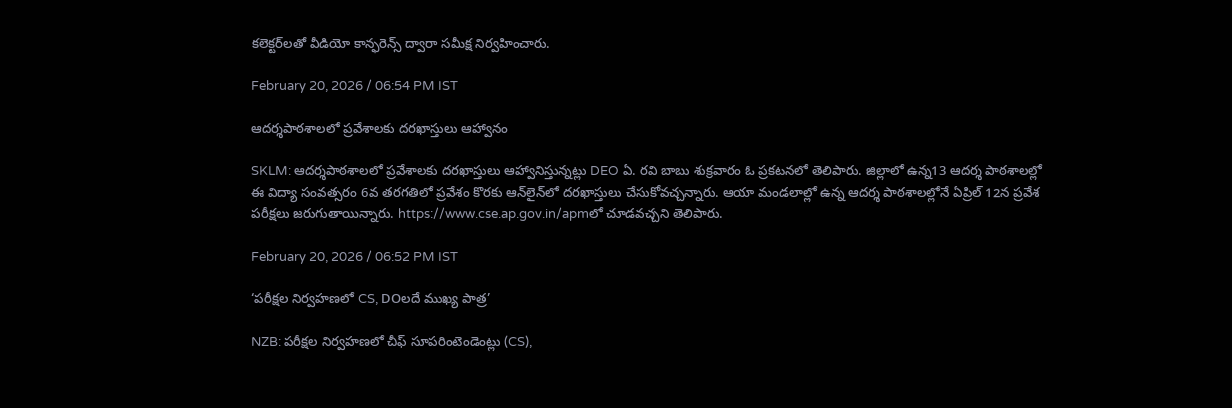కలెక్టర్‌లతో వీడియో కాన్ఫరెన్స్ ద్వారా సమీక్ష నిర్వహించారు.

February 20, 2026 / 06:54 PM IST

ఆదర్శపాఠశాలలో ప్రవేశాలకు దరఖాస్తులు ఆహ్వానం

SKLM: ఆదర్శపాఠశాలలో ప్రవేశాలకు దరఖాస్తులు ఆహ్వానిస్తున్నట్లు DEO ఏ. రవి బాబు శుక్రవారం ఓ ప్రకటనలో తెలిపారు. జిల్లాలో ఉన్న13 ఆదర్శ పాఠశాలల్లో ఈ విద్యా సంవత్సరం 6వ తరగతిలో ప్రవేశం కొరకు ఆన్‌లైన్‌లో దరఖాస్తులు చేసుకోవచ్చన్నారు. ఆయా మండలాల్లో ఉన్న ఆదర్శ పాఠశాలల్లోనే ఏప్రిల్ 12న ప్రవేశ పరీక్షలు జరుగుతాయిన్నారు. https://www.cse.ap.gov.in/apmలో చూడవచ్చని తెలిపారు.

February 20, 2026 / 06:52 PM IST

‘పరీక్షల నిర్వహణలో CS, DOలదే ముఖ్య పాత్ర’

NZB: పరీక్షల నిర్వహణలో చీఫ్ సూపరింటెండెంట్లు (CS),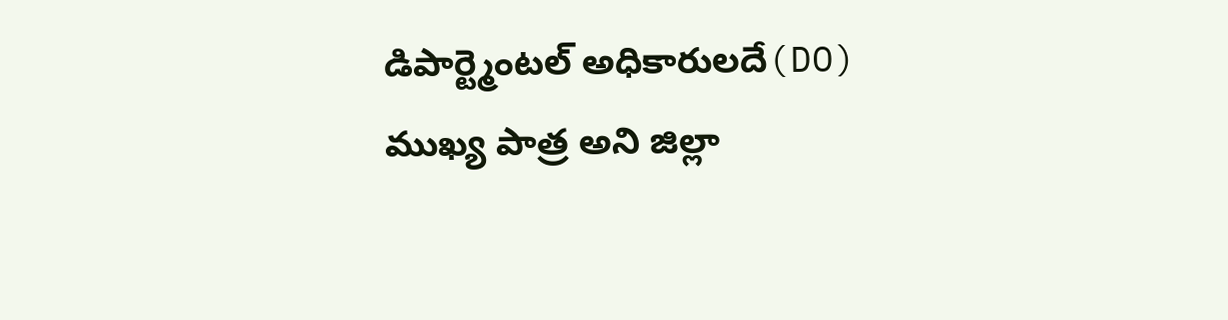డిపార్ట్మెంటల్ అధికారులదే(DO) ముఖ్య పాత్ర అని జిల్లా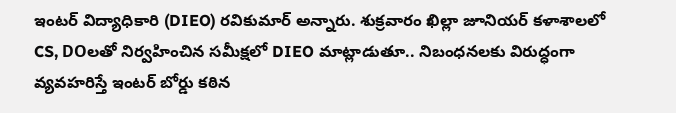ఇంటర్‌ విద్యాధికారి (DIEO) రవికుమార్ అన్నారు. శుక్రవారం ఖిల్లా జూనియర్ కళాశాలలో CS, DOలతో నిర్వహించిన సమీక్షలో DIEO మాట్లాడుతూ.. నిబంధనలకు విరుద్ధంగా వ్యవహరిస్తే ఇంటర్ బోర్డు కఠిన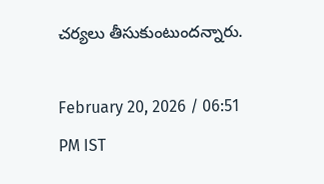చర్యలు తీసుకుంటుందన్నారు.

February 20, 2026 / 06:51 PM IST